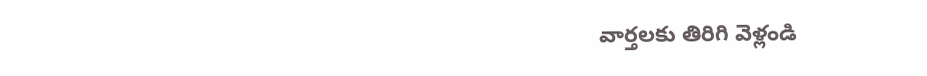వార్తలకు తిరిగి వెళ్లండి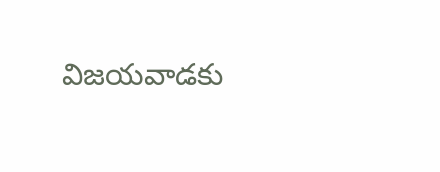విజయవాడకు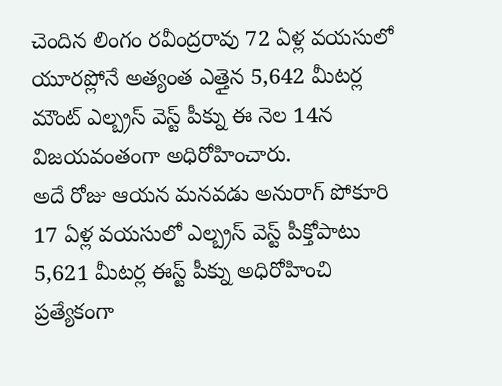చెందిన లింగం రవీంద్రరావు 72 ఏళ్ల వయసులో యూరప్లోనే అత్యంత ఎత్తైన 5,642 మీటర్ల మౌంట్ ఎల్బ్రస్ వెస్ట్ పీక్ను ఈ నెల 14న విజయవంతంగా అధిరోహించారు.
అదే రోజు ఆయన మనవడు అనురాగ్ పోకూరి 17 ఏళ్ల వయసులో ఎల్బ్రస్ వెస్ట్ పీక్తోపాటు 5,621 మీటర్ల ఈస్ట్ పీక్ను అధిరోహించి ప్రత్యేకంగా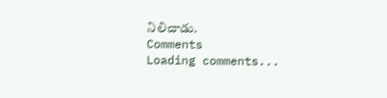నిలిచాడు.
Comments
Loading comments...